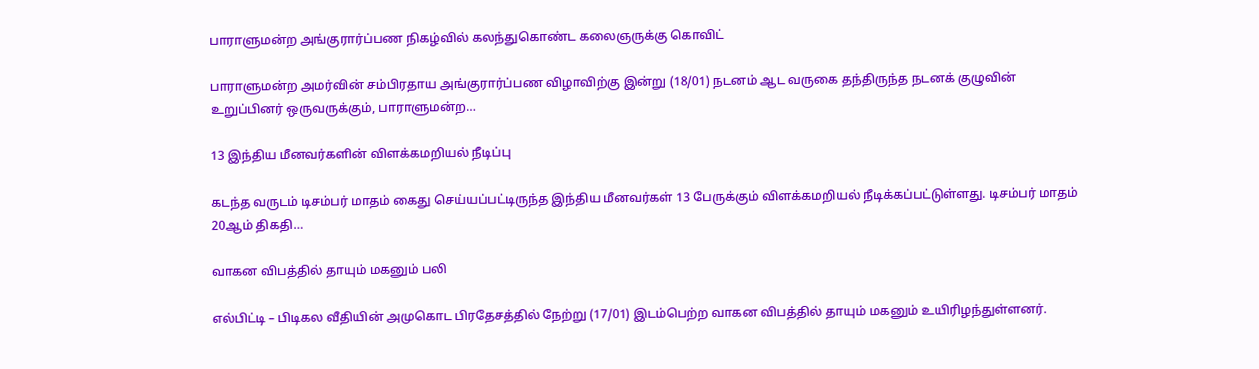பாராளுமன்ற அங்குரார்ப்பண நிகழ்வில் கலந்துகொண்ட கலைஞருக்கு கொவிட்

பாராளுமன்ற அமர்வின் சம்பிரதாய அங்குரார்ப்பண விழாவிற்கு இன்று (18/01) நடனம் ஆட வருகை தந்திருந்த நடனக் குழுவின் உறுப்பினர் ஒருவருக்கும், பாராளுமன்ற…

13 இந்திய மீனவர்களின் விளக்கமறியல் நீடிப்பு

கடந்த வருடம் டிசம்பர் மாதம் கைது செய்யப்பட்டிருந்த இந்திய மீனவர்கள் 13 பேருக்கும் விளக்கமறியல் நீடிக்கப்பட்டுள்ளது. டிசம்பர் மாதம் 20ஆம் திகதி…

வாகன விபத்தில் தாயும் மகனும் பலி

எல்பிட்டி – பிடிகல வீதியின் அமுகொட பிரதேசத்தில் நேற்று (17/01) இடம்பெற்ற வாகன விபத்தில் தாயும் மகனும் உயிரிழந்துள்ளனர்.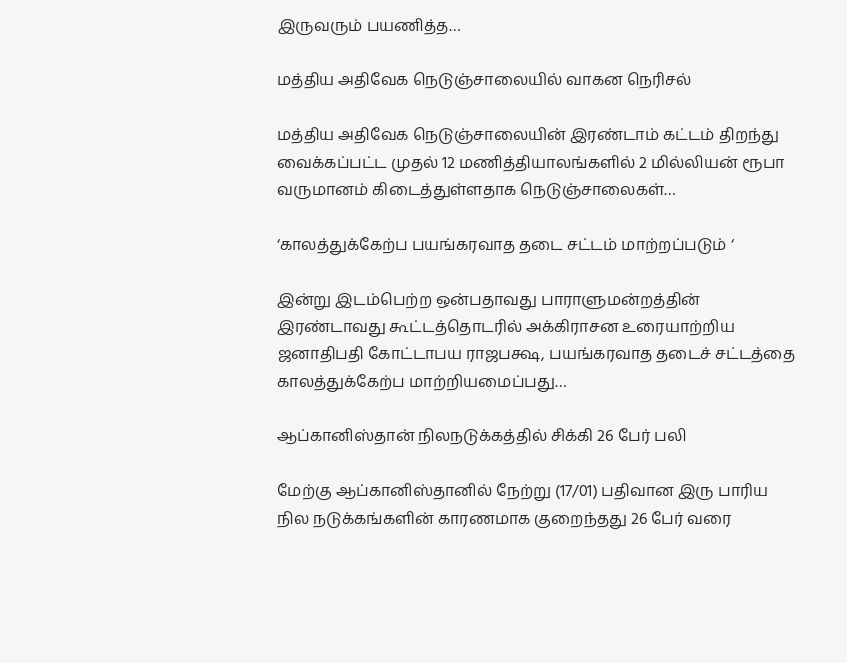இருவரும் பயணித்த…

மத்திய அதிவேக நெடுஞ்சாலையில் வாகன நெரிசல்

மத்திய அதிவேக நெடுஞ்சாலையின் இரண்டாம் கட்டம் திறந்து வைக்கப்பட்ட முதல் 12 மணித்தியாலங்களில் 2 மில்லியன் ரூபா வருமானம் கிடைத்துள்ளதாக நெடுஞ்சாலைகள்…

‘காலத்துக்கேற்ப பயங்கரவாத தடை சட்டம் மாற்றப்படும் ‘

இன்று இடம்பெற்ற ஒன்பதாவது பாராளுமன்றத்தின் இரண்டாவது கூட்டத்தொடரில் அக்கிராசன உரையாற்றிய ஜனாதிபதி கோட்டாபய ராஜபக்ஷ, பயங்கரவாத தடைச் சட்டத்தை காலத்துக்கேற்ப மாற்றியமைப்பது…

ஆப்கானிஸ்தான் நிலநடுக்கத்தில் சிக்கி 26 பேர் பலி

மேற்கு ஆப்கானிஸ்தானில் நேற்று (17/01) பதிவான இரு பாரிய நில நடுக்கங்களின் காரணமாக குறைந்தது 26 பேர் வரை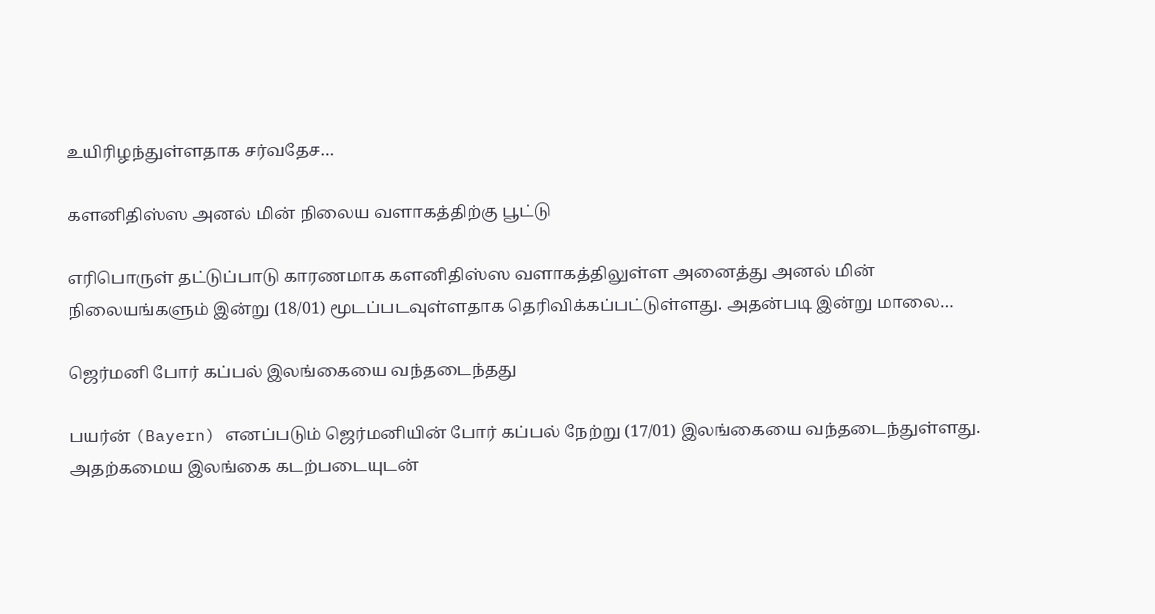உயிரிழந்துள்ளதாக சர்வதேச…

களனிதிஸ்ஸ அனல் மின் நிலைய வளாகத்திற்கு பூட்டு

எரிபொருள் தட்டுப்பாடு காரணமாக களனிதிஸ்ஸ வளாகத்திலுள்ள அனைத்து அனல் மின் நிலையங்களும் இன்று (18/01) மூடப்படவுள்ளதாக தெரிவிக்கப்பட்டுள்ளது. அதன்படி இன்று மாலை…

ஜெர்மனி போர் கப்பல் இலங்கையை வந்தடைந்தது

பயர்ன் (Bayern) எனப்படும் ஜெர்மனியின் போர் கப்பல் நேற்று (17/01) இலங்கையை வந்தடைந்துள்ளது. அதற்கமைய இலங்கை கடற்படையுடன்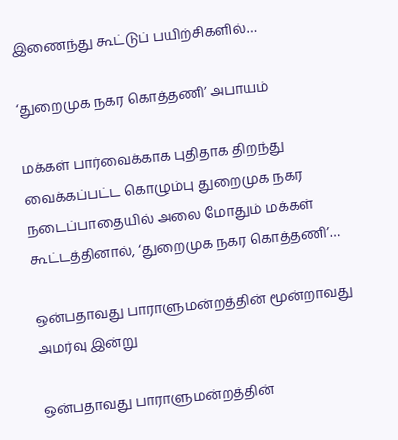இணைந்து கூட்டுப் பயிற்சிகளில்…

‘துறைமுக நகர கொத்தணி’ அபாயம்

மக்கள் பார்வைக்காக புதிதாக திறந்து வைக்கப்பட்ட கொழும்பு துறைமுக நகர நடைப்பாதையில் அலை மோதும் மக்கள் கூட்டத்தினால், ‘துறைமுக நகர கொத்தணி’…

ஒன்பதாவது பாராளுமன்றத்தின் மூன்றாவது அமர்வு இன்று

ஒன்பதாவது பாராளுமன்றத்தின்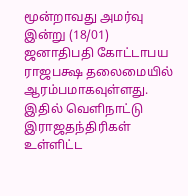மூன்றாவது அமர்வு இன்று (18/01) ஜனாதிபதி கோட்டாபய ராஜபக்ஷ தலைமையில் ஆரம்பமாகவுள்ளது. இதில் வெளிநாட்டு இராஜதந்திரிகள் உள்ளிட்ட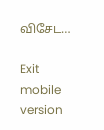விசேட…

Exit mobile version